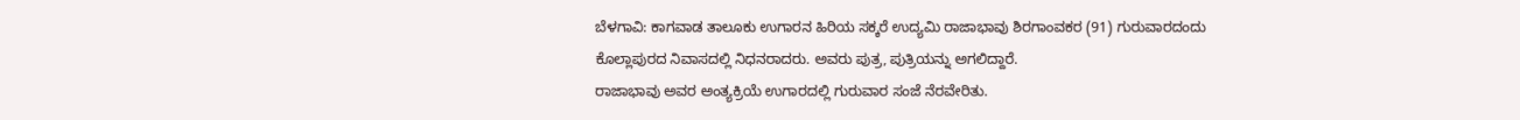ಬೆಳಗಾವಿ: ಕಾಗವಾಡ ತಾಲೂಕು ಉಗಾರನ ಹಿರಿಯ ಸಕ್ಕರೆ ಉದ್ಯಮಿ ರಾಜಾಭಾವು ಶಿರಗಾಂವಕರ (91) ಗುರುವಾರದಂದು ಕೊಲ್ಲಾಪುರದ ನಿವಾಸದಲ್ಲಿ ನಿಧನರಾದರು. ಅವರು ಪುತ್ರ, ಪುತ್ರಿಯನ್ನು ಅಗಲಿದ್ದಾರೆ.
ರಾಜಾಭಾವು ಅವರ ಅಂತ್ಯಕ್ರಿಯೆ ಉಗಾರದಲ್ಲಿ ಗುರುವಾರ ಸಂಜೆ ನೆರವೇರಿತು.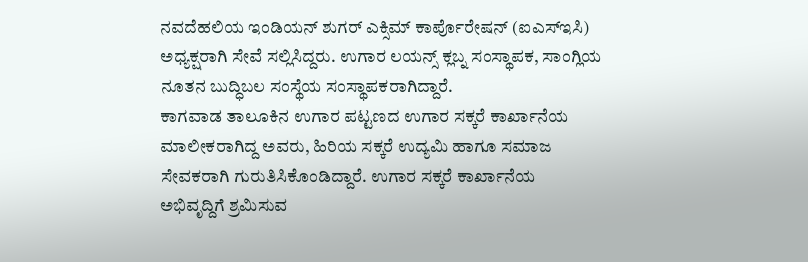ನವದೆಹಲಿಯ ಇಂಡಿಯನ್ ಶುಗರ್ ಎಕ್ಸಿಮ್ ಕಾರ್ಪೊರೇಷನ್ (ಐಎಸ್ಇಸಿ) ಅಧ್ಯಕ್ಷರಾಗಿ ಸೇವೆ ಸಲ್ಲಿಸಿದ್ದರು. ಉಗಾರ ಲಯನ್ಸ್ ಕ್ಲಬ್ನ ಸಂಸ್ಥಾಪಕ, ಸಾಂಗ್ಲಿಯ ನೂತನ ಬುದ್ಧಿಬಲ ಸಂಸ್ಥೆಯ ಸಂಸ್ಥಾಪಕರಾಗಿದ್ದಾರೆ.
ಕಾಗವಾಡ ತಾಲೂಕಿನ ಉಗಾರ ಪಟ್ಟಣದ ಉಗಾರ ಸಕ್ಕರೆ ಕಾರ್ಖಾನೆಯ ಮಾಲೀಕರಾಗಿದ್ದ ಅವರು, ಹಿರಿಯ ಸಕ್ಕರೆ ಉದ್ಯಮಿ ಹಾಗೂ ಸಮಾಜ ಸೇವಕರಾಗಿ ಗುರುತಿಸಿಕೊಂಡಿದ್ದಾರೆ. ಉಗಾರ ಸಕ್ಕರೆ ಕಾರ್ಖಾನೆಯ ಅಭಿವೃದ್ದಿಗೆ ಶ್ರಮಿಸುವ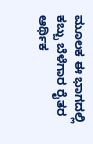ಮೂಲಕ ಈ ಭಾಗದಲ್ಲಿ ಕಬ್ಬು ಬೆಳೆಗಾರ ರೈತರ ಆರ್ಥಿಕ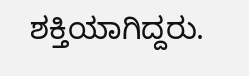ಶಕ್ತಿಯಾಗಿದ್ದರು.